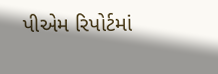પીએમ રિપોર્ટમાં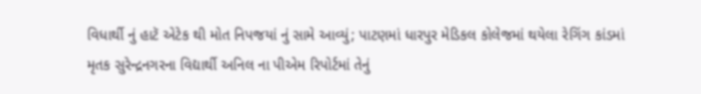વિધાર્થી નું હાટૅ એટેક થી મોત નિપજયાં નું સામે આવ્યું; પાટણમાં ધારપુર મેડિકલ કોલેજમાં થયેલા રેગિંગ કાંડમાં મૃતક સુરેન્દ્રનગરના વિદ્યાર્થી અનિલ ના પીએમ રિપોર્ટમાં તેનું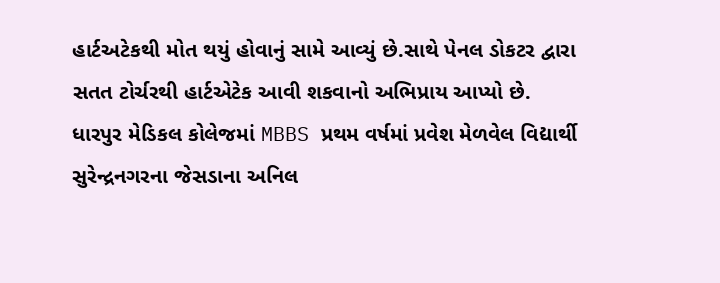હાર્ટઅટેકથી મોત થયું હોવાનું સામે આવ્યું છે.સાથે પેનલ ડોકટર દ્વારા સતત ટોર્ચરથી હાર્ટએટેક આવી શકવાનો અભિપ્રાય આપ્યો છે. ધારપુર મેડિકલ કોલેજમાં MBBS પ્રથમ વર્ષમાં પ્રવેશ મેળવેલ વિદ્યાર્થી સુરેન્દ્રનગરના જેસડાના અનિલ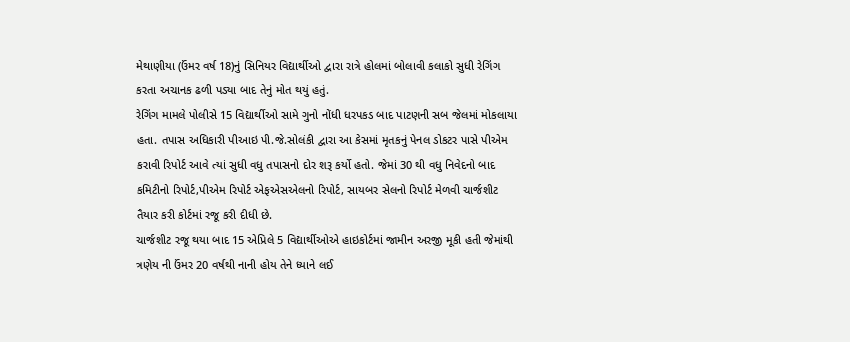મેથાણીયા (ઉંમર વર્ષ 18)નું સિનિયર વિદ્યાર્થીઓ દ્વારા રાત્રે હોલમાં બોલાવી કલાકો સુધી રેગિંગ કરતા અચાનક ઢળી પડ્યા બાદ તેનું મોત થયું હતું.
રેગિંગ મામલે પોલીસે 15 વિદ્યાર્થીઓ સામે ગુનો નોંધી ધરપકડ બાદ પાટણની સબ જેલમાં મોકલાયા હતા. તપાસ અધિકારી પીઆઇ પી.જે.સોલંકી દ્વારા આ કેસમાં મૃતકનું પેનલ ડોકટર પાસે પીએમ કરાવી રિપોર્ટ આવે ત્યાં સુધી વધુ તપાસનો દોર શરૂ કર્યો હતો. જેમાં 30 થી વધુ નિવેદનો બાદ કમિટીનો રિપોર્ટ,પીએમ રિપોર્ટ એફએસએલનો રિપોર્ટ, સાયબર સેલનો રિપોર્ટ મેળવી ચાર્જશીટ તૈયાર કરી કોર્ટમાં રજૂ કરી દીધી છે.
ચાર્જશીટ રજૂ થયા બાદ 15 એપ્રિલે 5 વિદ્યાર્થીઓએ હાઇકોર્ટમાં જામીન અરજી મૂકી હતી જેમાંથી ત્રણેય ની ઉંમર 20 વર્ષથી નાની હોય તેને ધ્યાને લઈ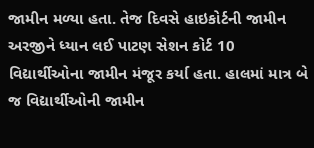જામીન મળ્યા હતા. તેજ દિવસે હાઇકોર્ટની જામીન અરજીને ધ્યાન લઈ પાટણ સેશન કોર્ટ 10 વિદ્યાર્થીઓના જામીન મંજૂર કર્યા હતા. હાલમાં માત્ર બે જ વિદ્યાર્થીઓની જામીન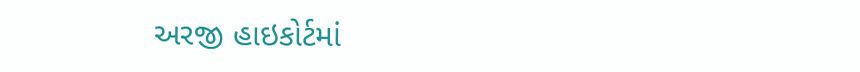અરજી હાઇકોર્ટમાં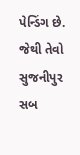પેન્ડિંગ છે. જેથી તેવો સુજનીપુર સબ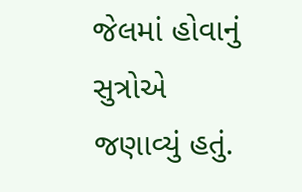જેલમાં હોવાનું સુત્રોએ જણાવ્યું હતું.